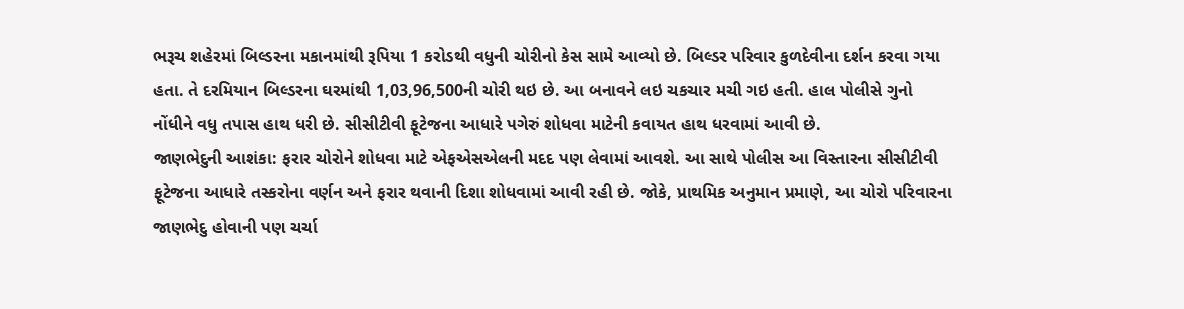ભરૂચ શહેરમાં બિલ્ડરના મકાનમાંથી રૂપિયા 1 કરોડથી વધુની ચોરીનો કેસ સામે આવ્યો છે. બિલ્ડર પરિવાર કુળદેવીના દર્શન કરવા ગયા હતા. તે દરમિયાન બિલ્ડરના ઘરમાંથી 1,03,96,500ની ચોરી થઇ છે. આ બનાવને લઇ ચકચાર મચી ગઇ હતી. હાલ પોલીસે ગુનો નોંધીને વધુ તપાસ હાથ ધરી છે. સીસીટીવી ફૂટેજના આધારે પગેરું શોધવા માટેની કવાયત હાથ ધરવામાં આવી છે.
જાણભેદુની આશંકા: ફરાર ચોરોને શોધવા માટે એફએસએલની મદદ પણ લેવામાં આવશે. આ સાથે પોલીસ આ વિસ્તારના સીસીટીવી ફૂટેજના આધારે તસ્કરોના વર્ણન અને ફરાર થવાની દિશા શોધવામાં આવી રહી છે. જોકે, પ્રાથમિક અનુમાન પ્રમાણે, આ ચોરો પરિવારના જાણભેદુ હોવાની પણ ચર્ચા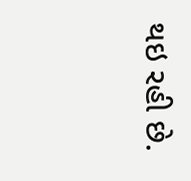થઇ રહી છે.